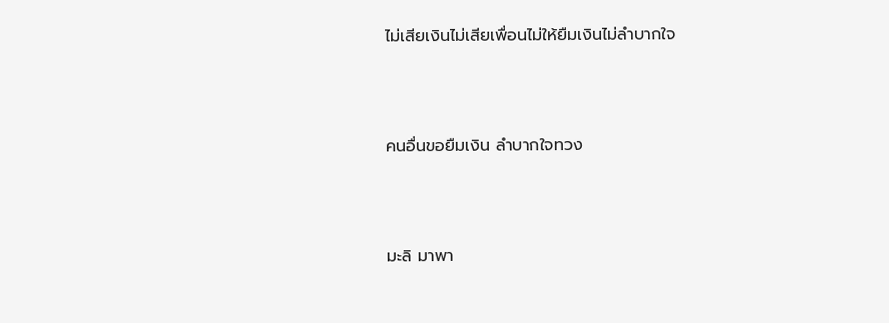ไม่เสียเงินไม่เสียเพื่อนไม่ให้ยืมเงินไม่ลำบากใจ



คนอื่นขอยืมเงิน ลำบากใจทวง



มะลิ มาพา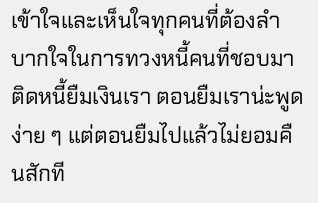เข้าใจและเห็นใจทุกคนที่ต้องลำบากใจในการทวงหนี้คนที่ชอบมาติดหนี้ยืมเงินเรา ตอนยืมเราน่ะพูดง่าย ๆ แต่ตอนยืมไปแล้วไม่ยอมคืนสักที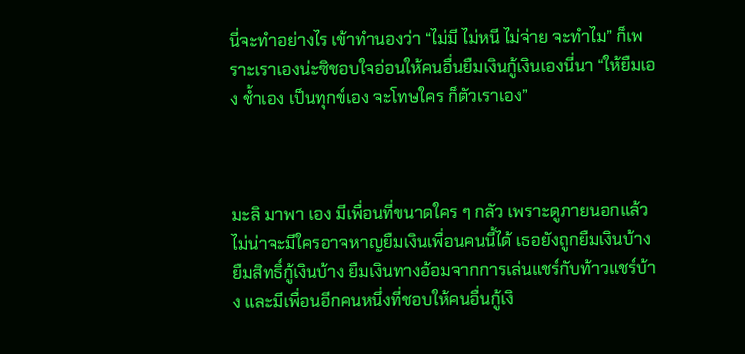นี่จะทำอย่างไร เข้าทำนองว่า “ไม่มี ไม่หนี ไม่จ่าย จะทำไม” ก็เพราะเราเองน่ะซิชอบใจอ่อนให้คนอื่นยืมเงินกู้เงินเองนี่นา “ให้ยืมเอง ช้ำเอง เป็นทุกข์เอง จะโทษใคร ก็ตัวเราเอง”



มะลิ มาพา เอง มีเพื่อนที่ขนาดใคร ๆ กลัว เพราะดูภายนอกแล้วไม่น่าจะมีใครอาจหาญยืมเงินเพื่อนคนนี้ได้ เธอยังถูกยืมเงินบ้าง ยืมสิทธิ์กู้เงินบ้าง ยืมเงินทางอ้อมจากการเล่นแชร์กับท้าวแชร์บ้าง และมีเพื่อนอีกคนหนึ่งที่ชอบให้คนอื่นกู้เงิ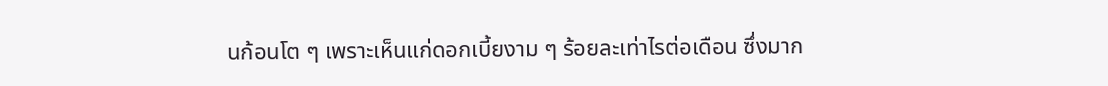นก้อนโต ๆ เพราะเห็นแก่ดอกเบี้ยงาม ๆ ร้อยละเท่าไรต่อเดือน ซึ่งมาก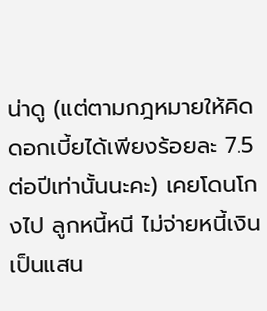น่าดู (แต่ตามกฎหมายให้คิดดอกเบี้ยได้เพียงร้อยละ 7.5 ต่อปีเท่านั้นนะคะ) เคยโดนโกงไป ลูกหนี้หนี ไม่จ่ายหนี้เงินเป็นแสน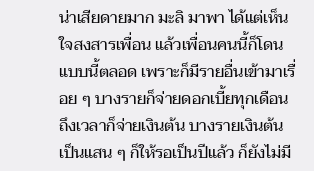น่าเสียดายมาก มะลิ มาพา ได้แต่เห็นใจสงสารเพื่อน แล้วเพื่อนคนนี้ก็โดนแบบนี้ตลอด เพราะก็มีรายอื่นเข้ามาเรื่อย ๆ บางรายก็จ่ายดอกเบี้ยทุกเดือน ถึงเวลาก็จ่ายเงินต้น บางรายเงินต้นเป็นแสน ๆ ก็ให้รอเป็นปีแล้ว ก็ยังไม่มี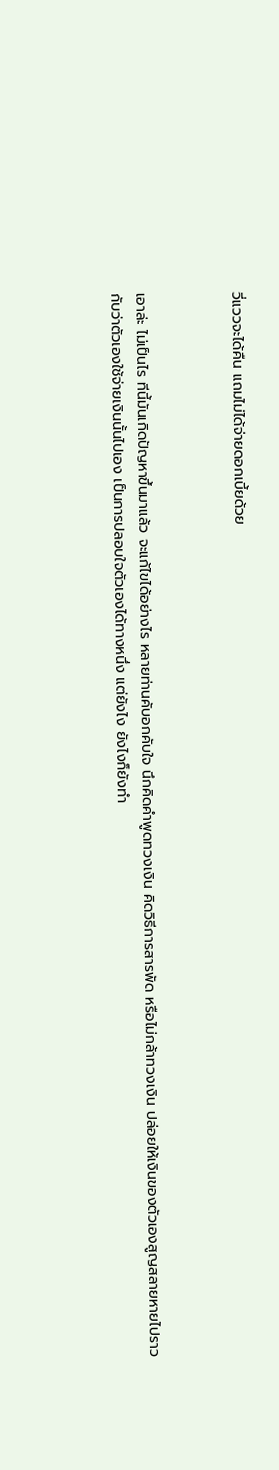วี่แววจะได้คืน แถมไม่ได้จ่ายดอกเบี้ยด้วย



เอาล่ะ ไม่เป็นไร ทีนี้มันเกิดปัญหาขึ้นมาแล้ว จะแก้ไขได้อย่างไร หลายท่านคับอกคับใจ นึกคิดคำพูดทวงเงิน คิดวิธีการสารพัด หรือไม่กล้าทวงเงิน ปล่อยให้เงินของตัวเองสูญสลายหายไปราวกับว่าตัวเองใช้จ่ายเงินนั้นไปเอง เป็นการปลอบใจตัวเองได้ทางหนึ่ง แต่ยังไง ยังไงก็ยังทำ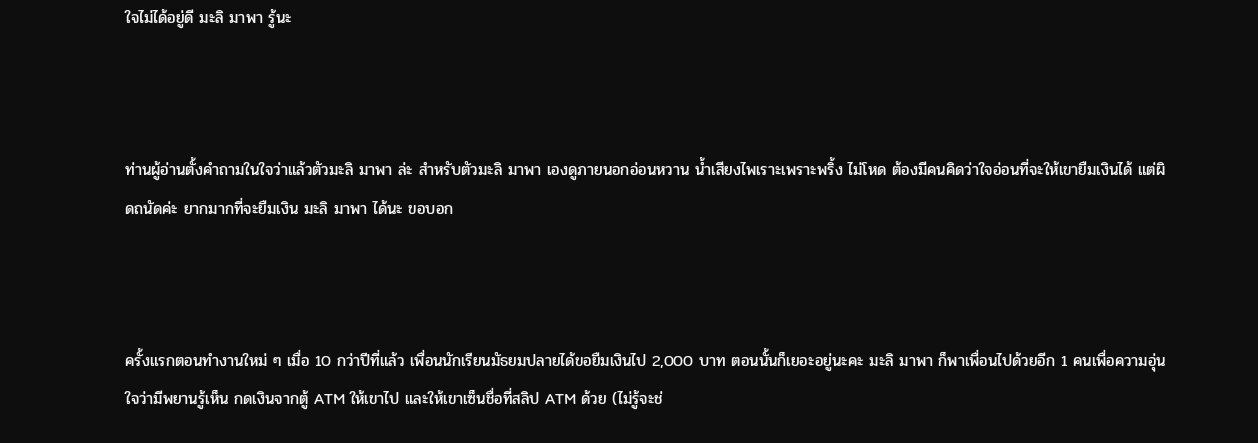ใจไม่ได้อยู่ดี มะลิ มาพา รู้นะ



ท่านผู้อ่านตั้งคำถามในใจว่าแล้วตัวมะลิ มาพา ล่ะ สำหรับตัวมะลิ มาพา เองดูภายนอกอ่อนหวาน น้ำเสียงไพเราะเพราะพริ้ง ไม่โหด ต้องมีคนคิดว่าใจอ่อนที่จะให้เขายืมเงินได้ แต่ผิดถนัดค่ะ ยากมากที่จะยืมเงิน มะลิ มาพา ได้นะ ขอบอก



ครั้งแรกตอนทำงานใหม่ ๆ เมื่อ 10 กว่าปีที่แล้ว เพื่อนนักเรียนมัธยมปลายได้ขอยืมเงินไป 2,000 บาท ตอนนั้นก็เยอะอยู่นะคะ มะลิ มาพา ก็พาเพื่อนไปด้วยอีก 1 คนเพื่อความอุ่นใจว่ามีพยานรู้เห็น กดเงินจากตู้ ATM ให้เขาไป และให้เขาเซ็นชื่อที่สลิป ATM ด้วย (ไม่รู้จะช่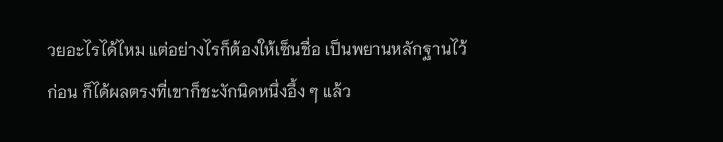วยอะไรได้ไหม แต่อย่างไรก็ต้องให้เซ็นชื่อ เป็นพยานหลักฐานไว้ก่อน ก็ได้ผลตรงที่เขาก็ชะงักนิดหนึ่งอึ้ง ๆ แล้ว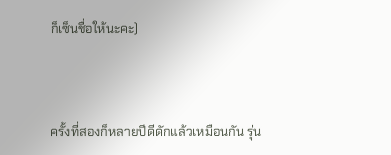ก็เซ็นชื่อให้นะคะ)



ครั้งที่สองก็หลายปีดีดักแล้วเหมือนกัน รุ่น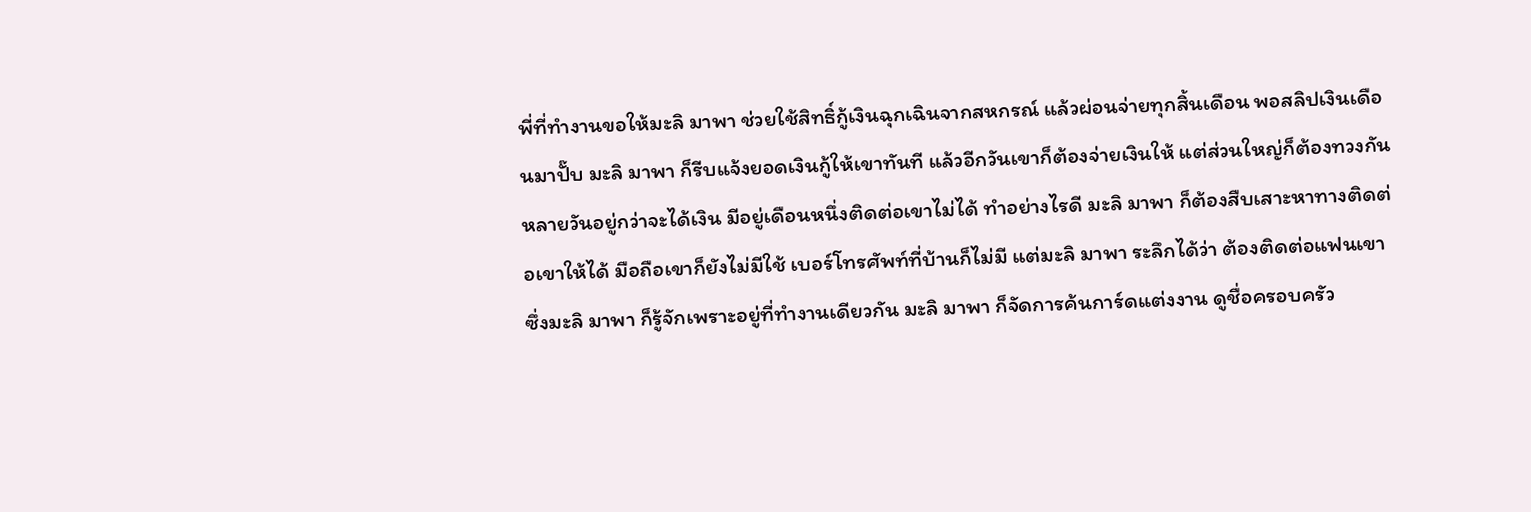พี่ที่ทำงานขอให้มะลิ มาพา ช่วยใช้สิทธิ์กู้เงินฉุกเฉินจากสหกรณ์ แล้วผ่อนจ่ายทุกสิ้นเดือน พอสลิปเงินเดือนมาปั๊บ มะลิ มาพา ก็รีบแจ้งยอดเงินกู้ให้เขาทันที แล้วอีกวันเขาก็ต้องจ่ายเงินให้ แต่ส่วนใหญ่ก็ต้องทวงกันหลายวันอยู่กว่าจะได้เงิน มีอยู่เดือนหนึ่งติดต่อเขาไม่ได้ ทำอย่างไรดี มะลิ มาพา ก็ต้องสืบเสาะหาทางติดต่อเขาให้ได้ มือถือเขาก็ยังไม่มีใช้ เบอร์โทรศัพท์ที่บ้านก็ไม่มี แต่มะลิ มาพา ระลึกได้ว่า ต้องติดต่อแฟนเขา ซึ่งมะลิ มาพา ก็รู้จักเพราะอยู่ที่ทำงานเดียวกัน มะลิ มาพา ก็จัดการค้นการ์ดแต่งงาน ดูชื่อครอบครัว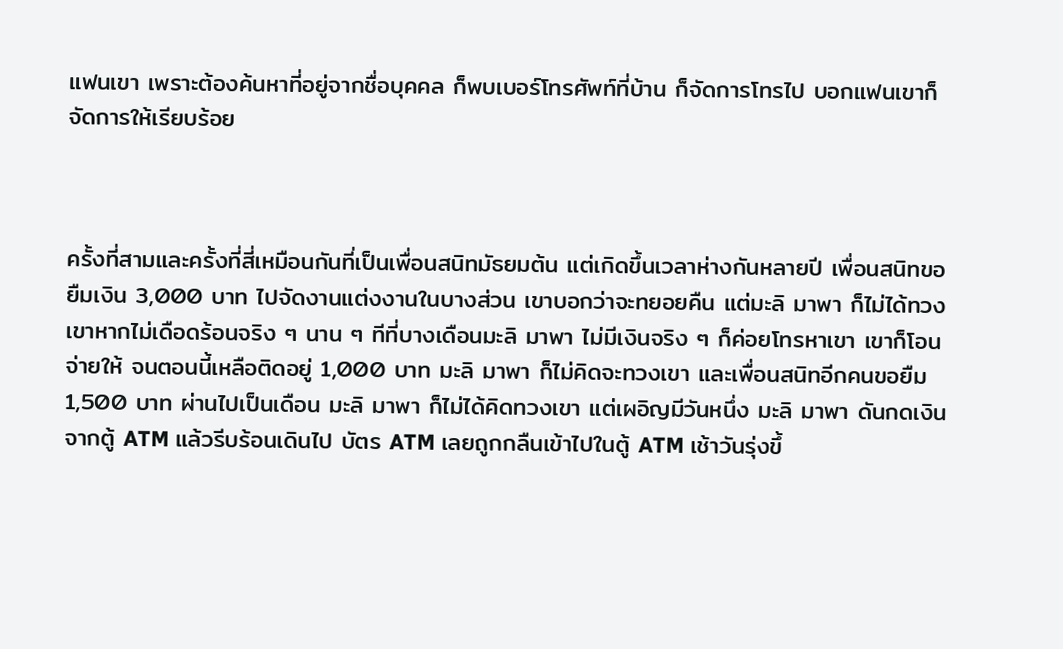แฟนเขา เพราะต้องค้นหาที่อยู่จากชื่อบุคคล ก็พบเบอร์โทรศัพท์ที่บ้าน ก็จัดการโทรไป บอกแฟนเขาก็จัดการให้เรียบร้อย



ครั้งที่สามและครั้งที่สี่เหมือนกันที่เป็นเพื่อนสนิทมัธยมต้น แต่เกิดขึ้นเวลาห่างกันหลายปี เพื่อนสนิทขอยืมเงิน 3,000 บาท ไปจัดงานแต่งงานในบางส่วน เขาบอกว่าจะทยอยคืน แต่มะลิ มาพา ก็ไม่ได้ทวงเขาหากไม่เดือดร้อนจริง ๆ นาน ๆ ทีที่บางเดือนมะลิ มาพา ไม่มีเงินจริง ๆ ก็ค่อยโทรหาเขา เขาก็โอนจ่ายให้ จนตอนนี้เหลือติดอยู่ 1,000 บาท มะลิ มาพา ก็ไม่คิดจะทวงเขา และเพื่อนสนิทอีกคนขอยืม 1,500 บาท ผ่านไปเป็นเดือน มะลิ มาพา ก็ไม่ได้คิดทวงเขา แต่เผอิญมีวันหนึ่ง มะลิ มาพา ดันกดเงินจากตู้ ATM แล้วรีบร้อนเดินไป บัตร ATM เลยถูกกลืนเข้าไปในตู้ ATM เช้าวันรุ่งขึ้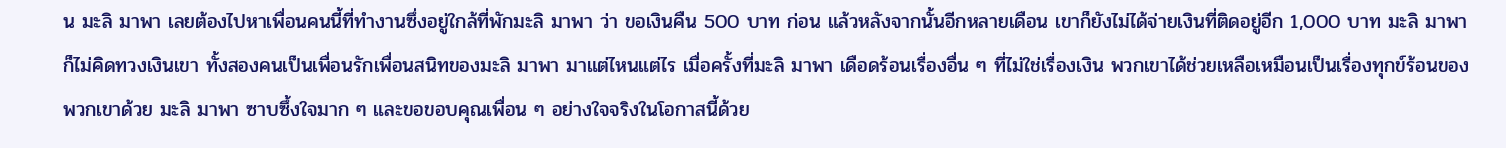น มะลิ มาพา เลยต้องไปหาเพื่อนคนนี้ที่ทำงานซึ่งอยู่ใกล้ที่พักมะลิ มาพา ว่า ขอเงินคืน 500 บาท ก่อน แล้วหลังจากนั้นอีกหลายเดือน เขาก็ยังไม่ได้จ่ายเงินที่ติดอยู่อีก 1,000 บาท มะลิ มาพา ก็ไม่คิดทวงเงินเขา ทั้งสองคนเป็นเพื่อนรักเพื่อนสนิทของมะลิ มาพา มาแต่ไหนแต่ไร เมื่อครั้งที่มะลิ มาพา เดือดร้อนเรื่องอื่น ๆ ที่ไม่ใช่เรื่องเงิน พวกเขาได้ช่วยเหลือเหมือนเป็นเรื่องทุกข์ร้อนของพวกเขาด้วย มะลิ มาพา ซาบซึ้งใจมาก ๆ และขอขอบคุณเพื่อน ๆ อย่างใจจริงในโอกาสนี้ด้วย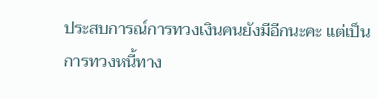ประสบการณ์การทวงเงินคนยังมีอีกนะคะ แต่เป็นการทวงหนี้ทาง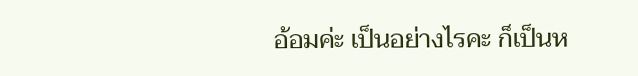อ้อมค่ะ เป็นอย่างไรคะ ก็เป็นห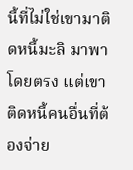นี้ที่ไม่ใช่เขามาติดหนี้มะลิ มาพา โดยตรง แต่เขาติดหนี้คนอื่นที่ต้องจ่าย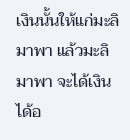เงินนั้นให้แก่มะลิ มาพา แล้วมะลิ มาพา จะได้เงินได้อ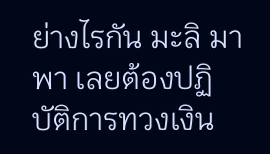ย่างไรกัน มะลิ มาพา เลยต้องปฏิบัติการทวงเงิน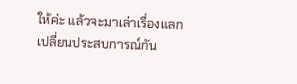ให้ค่ะ แล้วจะมาเล่าเรื่องแลกเปลี่ยนประสบการณ์กัน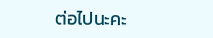ต่อไปนะคะ